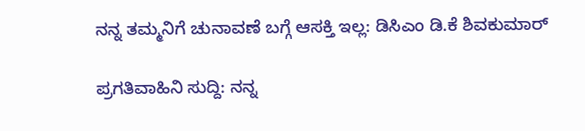ನನ್ನ ತಮ್ಮನಿಗೆ ಚುನಾವಣೆ ಬಗ್ಗೆ ಆಸಕ್ತಿ ಇಲ್ಲ: ಡಿಸಿಎಂ ಡಿ.ಕೆ ಶಿವಕುಮಾರ್

ಪ್ರಗತಿವಾಹಿನಿ ಸುದ್ದಿ: ನನ್ನ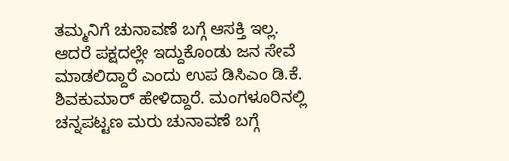ತಮ್ಮನಿಗೆ ಚುನಾವಣೆ ಬಗ್ಗೆ ಆಸಕ್ತಿ ಇಲ್ಲ. ಆದರೆ ಪಕ್ಷದಲ್ಲೇ ಇದ್ದುಕೊಂಡು ಜನ ಸೇವೆ ಮಾಡಲಿದ್ದಾರೆ ಎಂದು ಉಪ ಡಿಸಿಎಂ ಡಿ.ಕೆ. ಶಿವಕುಮಾರ್ ಹೇಳಿದ್ದಾರೆ. ಮಂಗಳೂರಿನಲ್ಲಿ ಚನ್ನಪಟ್ಟಣ ಮರು ಚುನಾವಣೆ ಬಗ್ಗೆ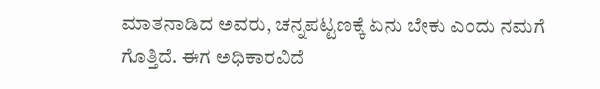ಮಾತನಾಡಿದ ಅವರು, ಚನ್ನಪಟ್ಟಣಕ್ಕೆ ಏನು ಬೇಕು ಎಂದು ನಮಗೆ ಗೊತ್ತಿದೆ. ಈಗ ಅಧಿಕಾರವಿದೆ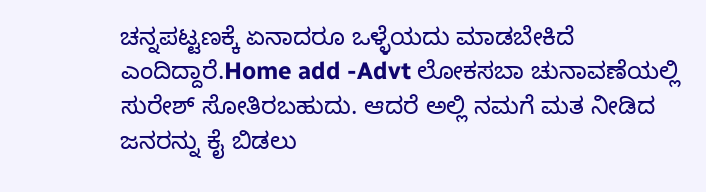ಚನ್ನಪಟ್ಟಣಕ್ಕೆ ಏನಾದರೂ ಒಳ್ಳೆಯದು ಮಾಡಬೇಕಿದೆ ಎಂದಿದ್ದಾರೆ.Home add -Advt ಲೋಕಸಬಾ ಚುನಾವಣೆಯಲ್ಲಿ ಸುರೇಶ್‌ ಸೋತಿರಬಹುದು. ಆದರೆ ಅಲ್ಲಿ ನಮಗೆ ಮತ ನೀಡಿದ ಜನರನ್ನು ಕೈ ಬಿಡಲು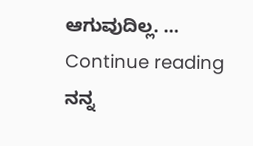ಆಗುವುದಿಲ್ಲ. … Continue reading ನನ್ನ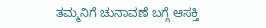ತಮ್ಮನಿಗೆ ಚುನಾವಣೆ ಬಗ್ಗೆ ಆಸಕ್ತಿ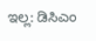ಇಲ್ಲ: ಡಿಸಿಎಂ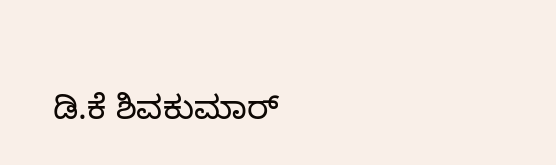ಡಿ.ಕೆ ಶಿವಕುಮಾರ್